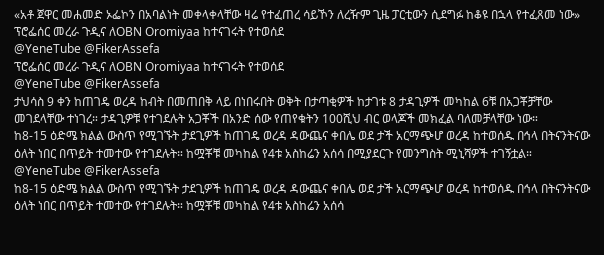«አቶ ጀዋር መሐመድ ኦፌኮን በአባልነት መቀላቀላቸው ዛሬ የተፈጠረ ሳይኾን ለረዥም ጊዜ ፓርቲውን ሲደግፉ ከቆዩ በኋላ የተፈጸመ ነው»
ፕሮፌሰር መረራ ጉዲና ለOBN Oromiyaa ከተናገሩት የተወሰደ
@YeneTube @FikerAssefa
ፕሮፌሰር መረራ ጉዲና ለOBN Oromiyaa ከተናገሩት የተወሰደ
@YeneTube @FikerAssefa
ታህሳስ 9 ቀን ከጠገዴ ወረዳ ከብት በመጠበቅ ላይ በነበሩበት ወቅት በታጣቂዎች ከታገቱ 8 ታዳጊዎች መካከል 6ቹ በአጋቾቻቸው መገደላቸው ተነገረ። ታዳጊዎቹ የተገደሉት አጋቾች በአንድ ሰው የጠየቁትን 100ሺህ ብር ወላጆች መክፈል ባለመቻላቸው ነው።
ከ8-15 ዕድሜ ክልል ውስጥ የሚገኙት ታደጊዎች ከጠገዴ ወረዳ ዳውጨና ቀበሌ ወደ ታች አርማጭሆ ወረዳ ከተወሰዱ በኅላ በትናንትናው ዕለት ነበር በጥይት ተመተው የተገደሉት። ከሟቾቹ መካከል የ4ቱ አስከሬን አሰሳ በሚያደርጉ የመንግስት ሚኒሻዎች ተገኝቷል።
@YeneTube @FikerAssefa
ከ8-15 ዕድሜ ክልል ውስጥ የሚገኙት ታደጊዎች ከጠገዴ ወረዳ ዳውጨና ቀበሌ ወደ ታች አርማጭሆ ወረዳ ከተወሰዱ በኅላ በትናንትናው ዕለት ነበር በጥይት ተመተው የተገደሉት። ከሟቾቹ መካከል የ4ቱ አስከሬን አሰሳ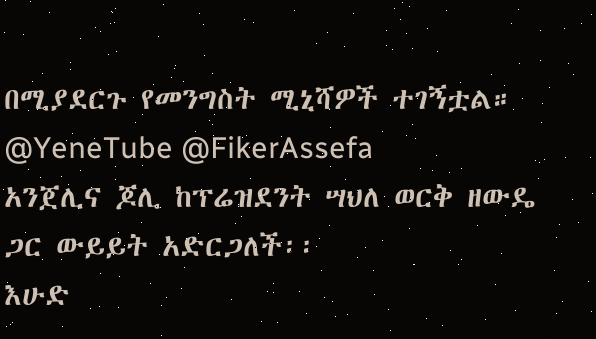በሚያደርጉ የመንግስት ሚኒሻዎች ተገኝቷል።
@YeneTube @FikerAssefa
አንጀሊና ጆሊ ከፕሬዝደንት ሣህለ ወርቅ ዘውዴ ጋር ውይይት አድርጋለች፡፡
እሁድ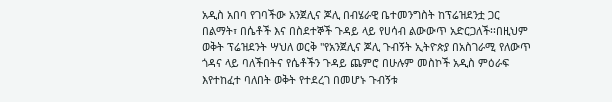አዲስ አበባ የገባችው አንጀሊና ጆሊ በብሄራዊ ቤተመንግስት ከፕሬዝደንቷ ጋር በልማት፣ በሴቶች እና በስደተኞች ጉዳይ ላይ የሀሳብ ልውውጥ አድርጋለች፡፡በዚህም ወቅት ፕሬዝደንት ሣህለ ወርቅ "የአንጀሊና ጆሊ ጉብኝት ኢትዮጵያ በአስገራሚ የለውጥ ጎዳና ላይ ባለችበትና የሴቶችን ጉዳይ ጨምሮ በሁሉም መስኮች አዲስ ምዕራፍ እየተከፈተ ባለበት ወቅት የተደረገ በመሆኑ ጉብኝቱ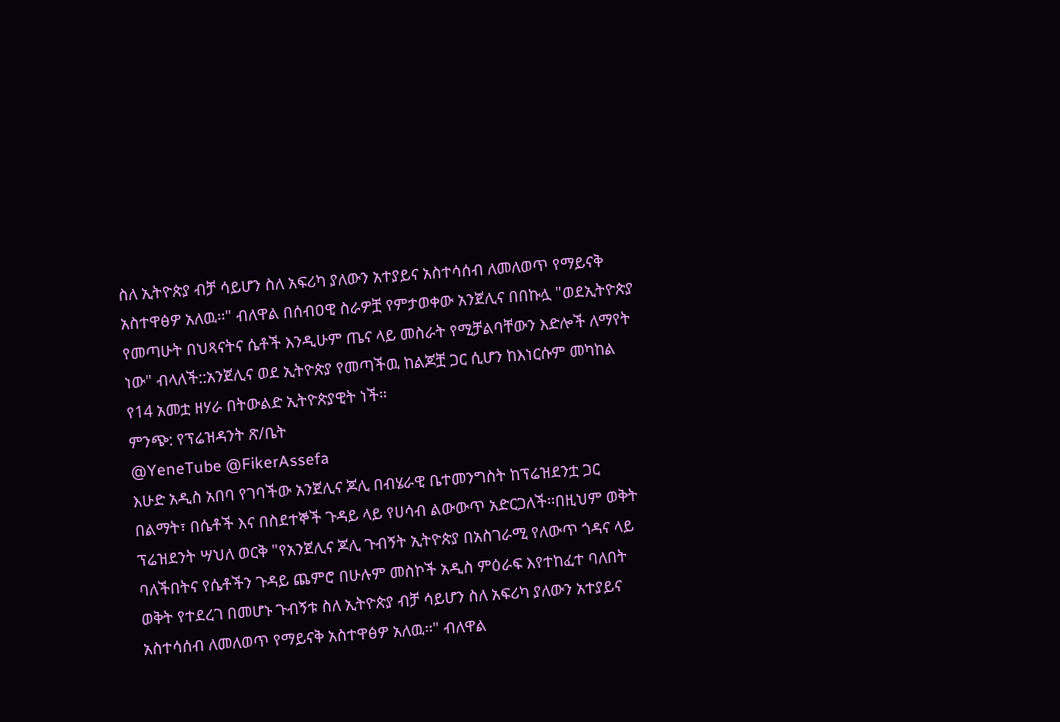ስለ ኢትዮጵያ ብቻ ሳይሆን ስለ አፍሪካ ያለውን አተያይና አስተሳሰብ ለመለወጥ የማይናቅ አስተዋፅዎ አለዉ፡፡" ብለዋል በሰብዐዊ ስራዎቿ የምታወቀው አንጀሊና በበኩሏ "ወደኢትዮጵያ የመጣሁት በህጻናትና ሴቶች እንዲሁም ጤና ላይ መስራት የሚቻልባቸውን እድሎች ለማየት ነው" ብላለች::አንጀሊና ወደ ኢትዮጵያ የመጣችዉ ከልጆቿ ጋር ሲሆን ከእነርሱም መካከል የ14 አመቷ ዘሃራ በትውልድ ኢትዮጵያዊት ነች።
ምንጭ: የፕሬዝዳንት ጽ/ቤት
@YeneTube @FikerAssefa
እሁድ አዲስ አበባ የገባችው አንጀሊና ጆሊ በብሄራዊ ቤተመንግስት ከፕሬዝደንቷ ጋር በልማት፣ በሴቶች እና በስደተኞች ጉዳይ ላይ የሀሳብ ልውውጥ አድርጋለች፡፡በዚህም ወቅት ፕሬዝደንት ሣህለ ወርቅ "የአንጀሊና ጆሊ ጉብኝት ኢትዮጵያ በአስገራሚ የለውጥ ጎዳና ላይ ባለችበትና የሴቶችን ጉዳይ ጨምሮ በሁሉም መስኮች አዲስ ምዕራፍ እየተከፈተ ባለበት ወቅት የተደረገ በመሆኑ ጉብኝቱ ስለ ኢትዮጵያ ብቻ ሳይሆን ስለ አፍሪካ ያለውን አተያይና አስተሳሰብ ለመለወጥ የማይናቅ አስተዋፅዎ አለዉ፡፡" ብለዋል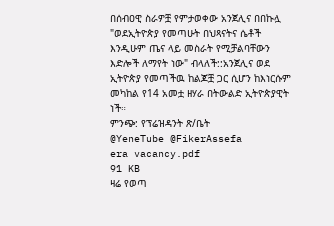በሰብዐዊ ስራዎቿ የምታወቀው አንጀሊና በበኩሏ "ወደኢትዮጵያ የመጣሁት በህጻናትና ሴቶች እንዲሁም ጤና ላይ መስራት የሚቻልባቸውን እድሎች ለማየት ነው" ብላለች::አንጀሊና ወደ ኢትዮጵያ የመጣችዉ ከልጆቿ ጋር ሲሆን ከእነርሱም መካከል የ14 አመቷ ዘሃራ በትውልድ ኢትዮጵያዊት ነች።
ምንጭ: የፕሬዝዳንት ጽ/ቤት
@YeneTube @FikerAssefa
era vacancy.pdf
91 KB
ዛሬ የወጣ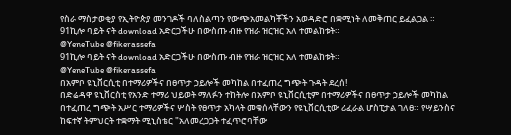የስራ ማስታወቂያ የኢትዮጵያ መንገዶች ባለስልጣን የውጭአመልካቾችን አወዳድሮ በቋሚነት ለመቅጠር ይፈልጋል ።
91ኪሎ ባይት ናት download አድርጋችሁ በውስጡ ብዙ የዝራ ዝርዝር አለ ተመልከቱት።
@YeneTube @fikerassefa
91ኪሎ ባይት ናት download አድርጋችሁ በውስጡ ብዙ የዝራ ዝርዝር አለ ተመልከቱት።
@YeneTube @fikerassefa
በአምቦ ዩኒቨርሲቲ በተማሪዎችና በፀጥታ ኃይሎች መካከል በተፈጠረ ግጭት ጉዳት ደረሰ!
በድሬዳዋ ዩኒቨርስቲ የአንድ ተማሪ ህይወት ማለፉን ተከትሎ በአምቦ ዩኒቨርሲቲም በተማሪዎችና በፀጥታ ኃይሎች መካከል በተፈጠረ ግጭት አሥር ተማሪዎችና ሦስት የፀጥታ አካላት መቁሰላቸውን የዩኒቨርሲቲው ሪፈራል ሆስፒታል ገለፀ። የሣይንስና ከፍተኛ ትምህርት ተቋማት ሚኒስቴር "አለመረጋጋት ተፈጥሮባቸው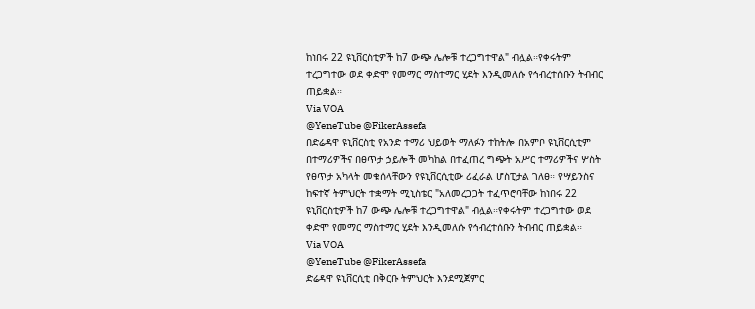ከነበሩ 22 ዩኒቨርስቲዎች ከ7 ውጭ ሌሎቹ ተረጋግተዋል" ብሏል።የቀሩትም ተረጋግተው ወደ ቀድሞ የመማር ማስተማር ሂደት እንዲመለሱ የኅብረተሰቡን ትብብር ጠይቋል።
Via VOA
@YeneTube @FikerAssefa
በድሬዳዋ ዩኒቨርስቲ የአንድ ተማሪ ህይወት ማለፉን ተከትሎ በአምቦ ዩኒቨርሲቲም በተማሪዎችና በፀጥታ ኃይሎች መካከል በተፈጠረ ግጭት አሥር ተማሪዎችና ሦስት የፀጥታ አካላት መቁሰላቸውን የዩኒቨርሲቲው ሪፈራል ሆስፒታል ገለፀ። የሣይንስና ከፍተኛ ትምህርት ተቋማት ሚኒስቴር "አለመረጋጋት ተፈጥሮባቸው ከነበሩ 22 ዩኒቨርስቲዎች ከ7 ውጭ ሌሎቹ ተረጋግተዋል" ብሏል።የቀሩትም ተረጋግተው ወደ ቀድሞ የመማር ማስተማር ሂደት እንዲመለሱ የኅብረተሰቡን ትብብር ጠይቋል።
Via VOA
@YeneTube @FikerAssefa
ድሬዳዋ ዩኒቨርሲቲ በቅርቡ ትምህርት እንደሚጀምር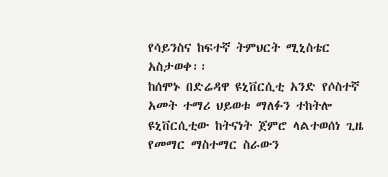የሳይንስና ከፍተኛ ትምህርት ሚኒስቴር አስታወቀ፡፡
ከሰሞኑ በድሬዳዋ ዩኒቨርሲቲ አንድ የሶስተኛ አመት ተማሪ ህይወቱ ማለፉን ተከትሎ ዩኒቨርሲቲው ከትናነት ጀምሮ ላልተወሰነ ጊዜ የመማር ማስተማር ስራውን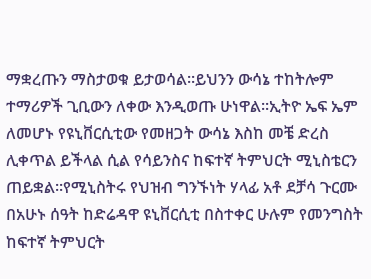ማቋረጡን ማስታወቁ ይታወሳል፡፡ይህንን ውሳኔ ተከትሎም ተማሪዎች ጊቢውን ለቀው እንዲወጡ ሁነዋል፡፡ኢትዮ ኤፍ ኤም ለመሆኑ የዩኒቨርሲቲው የመዘጋት ውሳኔ እስከ መቼ ድረስ ሊቀጥል ይችላል ሲል የሳይንስና ከፍተኛ ትምህርት ሚኒስቴርን ጠይቋል፡፡የሚኒስትሩ የህዝብ ግንኙነት ሃላፊ አቶ ደቻሳ ጉርሙ በአሁኑ ሰዓት ከድሬዳዋ ዩኒቨርሲቲ በስተቀር ሁሉም የመንግስት ከፍተኛ ትምህርት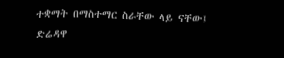ተቋማት በማስተማር ስራቸው ላይ ናቸው፤ ድሬዳዋ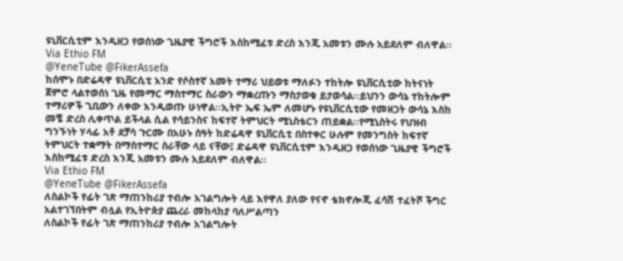ዩኒቨርሲቲም እንዲዘጋ የወሰነው ጊዜያዊ ችግሮች እስከሚፈቱ ድረስ እንጂ አመቱን ሙሉ አይደለም ብለዋል፡፡
Via Ethio FM
@YeneTube @FikerAssefa
ከሰሞኑ በድሬዳዋ ዩኒቨርሲቲ አንድ የሶስተኛ አመት ተማሪ ህይወቱ ማለፉን ተከትሎ ዩኒቨርሲቲው ከትናነት ጀምሮ ላልተወሰነ ጊዜ የመማር ማስተማር ስራውን ማቋረጡን ማስታወቁ ይታወሳል፡፡ይህንን ውሳኔ ተከትሎም ተማሪዎች ጊቢውን ለቀው እንዲወጡ ሁነዋል፡፡ኢትዮ ኤፍ ኤም ለመሆኑ የዩኒቨርሲቲው የመዘጋት ውሳኔ እስከ መቼ ድረስ ሊቀጥል ይችላል ሲል የሳይንስና ከፍተኛ ትምህርት ሚኒስቴርን ጠይቋል፡፡የሚኒስትሩ የህዝብ ግንኙነት ሃላፊ አቶ ደቻሳ ጉርሙ በአሁኑ ሰዓት ከድሬዳዋ ዩኒቨርሲቲ በስተቀር ሁሉም የመንግስት ከፍተኛ ትምህርት ተቋማት በማስተማር ስራቸው ላይ ናቸው፤ ድሬዳዋ ዩኒቨርሲቲም እንዲዘጋ የወሰነው ጊዜያዊ ችግሮች እስከሚፈቱ ድረስ እንጂ አመቱን ሙሉ አይደለም ብለዋል፡፡
Via Ethio FM
@YeneTube @FikerAssefa
ለስልኮች የፊት ገጽ ማጠንከሪያ ተብሎ አገልግሎት ላይ እየዋለ ያለው የናኖ ቴክኖሎጂ ፈሳሽ ተፈትሾ ችግር አልተገኘበትም ብሏል የኢትዮጵያ ጨረራ መከላከያ ባለሥልጣን
ለስልኮች የፊት ገጽ ማጠንከሪያ ተብሎ አገልግሎት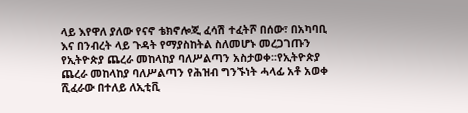ላይ እየዋለ ያለው የናኖ ቴክኖሎጂ ፈሳሽ ተፈትሾ በሰው፣ በአካባቢ እና በንብረት ላይ ጉዳት የማያስከትል ስለመሆኑ መረጋገጡን የኢትዮጵያ ጨረራ መከላከያ ባለሥልጣን አስታወቀ፡፡የኢትዮጵያ ጨረራ መከላከያ ባለሥልጣን የሕዝብ ግንኙነት ሓላፊ አቶ አወቀ ሺፈራው በተለይ ለኢቲቪ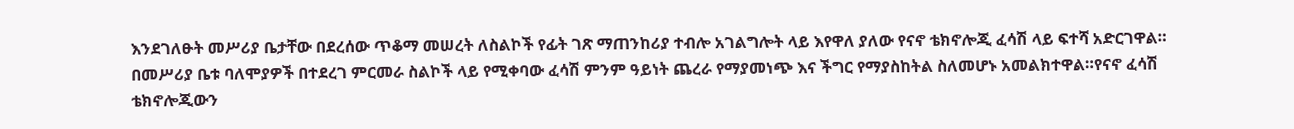እንደገለፁት መሥሪያ ቤታቸው በደረሰው ጥቆማ መሠረት ለስልኮች የፊት ገጽ ማጠንከሪያ ተብሎ አገልግሎት ላይ እየዋለ ያለው የናኖ ቴክኖሎጂ ፈሳሽ ላይ ፍተሻ አድርገዋል።
በመሥሪያ ቤቱ ባለሞያዎች በተደረገ ምርመራ ስልኮች ላይ የሚቀባው ፈሳሽ ምንም ዓይነት ጨረራ የማያመነጭ እና ችግር የማያስከትል ስለመሆኑ አመልክተዋል።የናኖ ፈሳሽ ቴክኖሎጂውን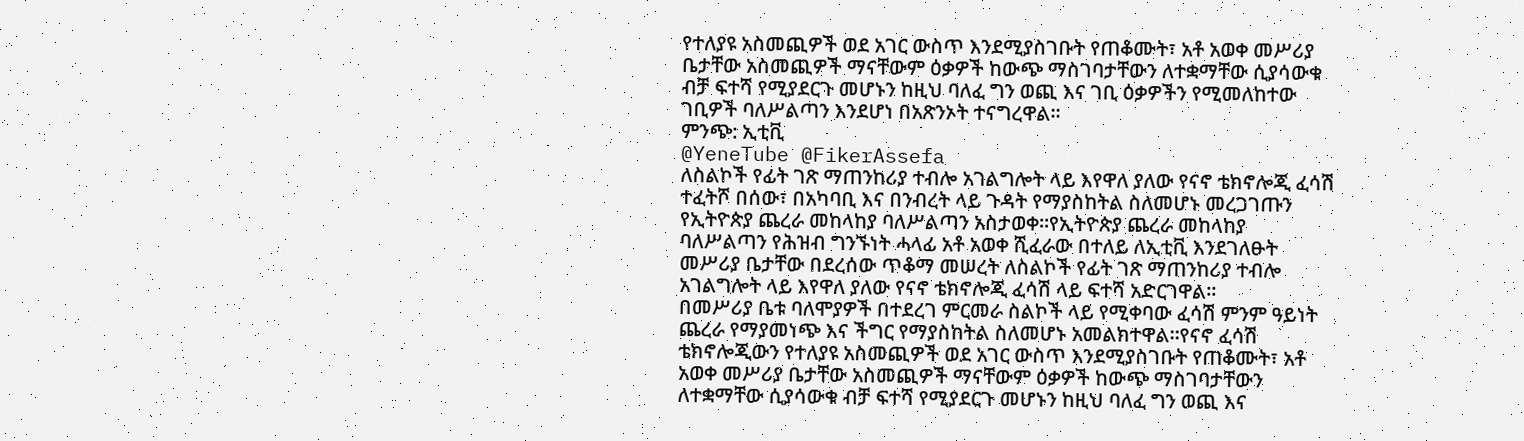የተለያዩ አስመጪዎች ወደ አገር ውስጥ እንደሚያስገቡት የጠቆሙት፣ አቶ አወቀ መሥሪያ ቤታቸው አስመጪዎች ማናቸውም ዕቃዎች ከውጭ ማስገባታቸውን ለተቋማቸው ሲያሳውቁ ብቻ ፍተሻ የሚያደርጉ መሆኑን ከዚህ ባለፈ ግን ወጪ እና ገቢ ዕቃዎችን የሚመለከተው ገቢዎች ባለሥልጣን እንደሆነ በአጽንኦት ተናግረዋል።
ምንጭ: ኢቲቪ
@YeneTube @FikerAssefa
ለስልኮች የፊት ገጽ ማጠንከሪያ ተብሎ አገልግሎት ላይ እየዋለ ያለው የናኖ ቴክኖሎጂ ፈሳሽ ተፈትሾ በሰው፣ በአካባቢ እና በንብረት ላይ ጉዳት የማያስከትል ስለመሆኑ መረጋገጡን የኢትዮጵያ ጨረራ መከላከያ ባለሥልጣን አስታወቀ፡፡የኢትዮጵያ ጨረራ መከላከያ ባለሥልጣን የሕዝብ ግንኙነት ሓላፊ አቶ አወቀ ሺፈራው በተለይ ለኢቲቪ እንደገለፁት መሥሪያ ቤታቸው በደረሰው ጥቆማ መሠረት ለስልኮች የፊት ገጽ ማጠንከሪያ ተብሎ አገልግሎት ላይ እየዋለ ያለው የናኖ ቴክኖሎጂ ፈሳሽ ላይ ፍተሻ አድርገዋል።
በመሥሪያ ቤቱ ባለሞያዎች በተደረገ ምርመራ ስልኮች ላይ የሚቀባው ፈሳሽ ምንም ዓይነት ጨረራ የማያመነጭ እና ችግር የማያስከትል ስለመሆኑ አመልክተዋል።የናኖ ፈሳሽ ቴክኖሎጂውን የተለያዩ አስመጪዎች ወደ አገር ውስጥ እንደሚያስገቡት የጠቆሙት፣ አቶ አወቀ መሥሪያ ቤታቸው አስመጪዎች ማናቸውም ዕቃዎች ከውጭ ማስገባታቸውን ለተቋማቸው ሲያሳውቁ ብቻ ፍተሻ የሚያደርጉ መሆኑን ከዚህ ባለፈ ግን ወጪ እና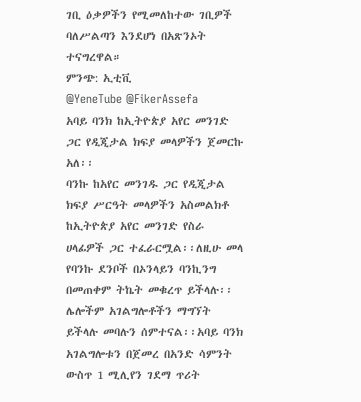ገቢ ዕቃዎችን የሚመለከተው ገቢዎች ባለሥልጣን እንደሆነ በአጽንኦት ተናግረዋል።
ምንጭ: ኢቲቪ
@YeneTube @FikerAssefa
አባይ ባንክ ከኢትዮጵያ አየር መንገድ ጋር የዲጂታል ክፍያ መላዎችን ጀመርኩ አለ፡፡
ባንኩ ከአየር መንገዱ ጋር የዲጂታል ክፍያ ሥርዓት መላዎችን አስመልክቶ ከኢትዮጵያ አየር መንገድ የስራ ሀላፊዎች ጋር ተፈራርሟል፡፡ለዚሁ መላ የባንኩ ደንቦች በኦንላይን ባንኪንግ በመጠቀም ትኬት መቁረጥ ይችላሉ፡፡ ሌሎችም አገልግሎቶችን ማግኘት ይችላሉ መባሉን ሰምተናል፡፡አባይ ባንክ አገልግሎቱን በጀመረ በአንድ ሳምንት ውስጥ 1 ሚሊየን ገደማ ጥሪት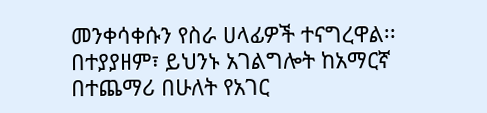መንቀሳቀሱን የስራ ሀላፊዎች ተናግረዋል፡፡በተያያዘም፣ ይህንኑ አገልግሎት ከአማርኛ በተጨማሪ በሁለት የአገር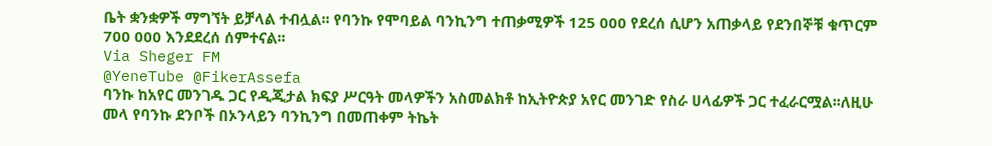ቤት ቋንቋዎች ማግኘት ይቻላል ተብሏል፡፡ የባንኩ የሞባይል ባንኪንግ ተጠቃሚዎች 125 000 የደረሰ ሲሆን አጠቃላይ የደንበኞቹ ቁጥርም 700 000 እንደደረሰ ሰምተናል፡፡
Via Sheger FM
@YeneTube @FikerAssefa
ባንኩ ከአየር መንገዱ ጋር የዲጂታል ክፍያ ሥርዓት መላዎችን አስመልክቶ ከኢትዮጵያ አየር መንገድ የስራ ሀላፊዎች ጋር ተፈራርሟል፡፡ለዚሁ መላ የባንኩ ደንቦች በኦንላይን ባንኪንግ በመጠቀም ትኬት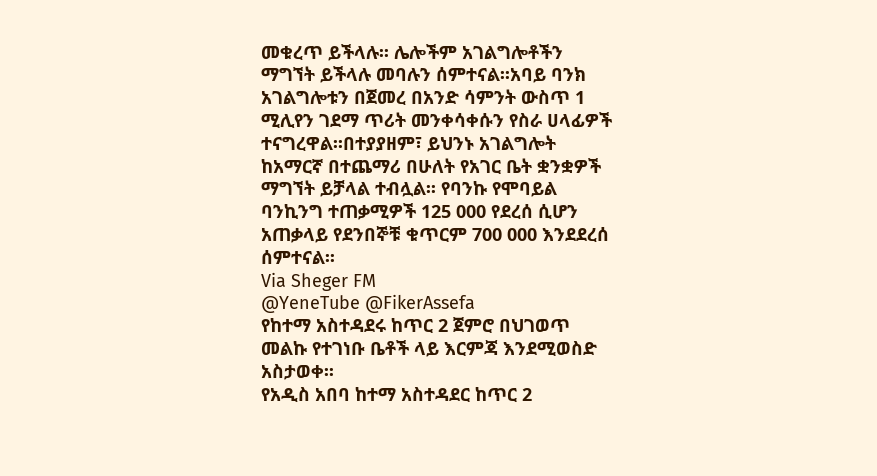መቁረጥ ይችላሉ፡፡ ሌሎችም አገልግሎቶችን ማግኘት ይችላሉ መባሉን ሰምተናል፡፡አባይ ባንክ አገልግሎቱን በጀመረ በአንድ ሳምንት ውስጥ 1 ሚሊየን ገደማ ጥሪት መንቀሳቀሱን የስራ ሀላፊዎች ተናግረዋል፡፡በተያያዘም፣ ይህንኑ አገልግሎት ከአማርኛ በተጨማሪ በሁለት የአገር ቤት ቋንቋዎች ማግኘት ይቻላል ተብሏል፡፡ የባንኩ የሞባይል ባንኪንግ ተጠቃሚዎች 125 000 የደረሰ ሲሆን አጠቃላይ የደንበኞቹ ቁጥርም 700 000 እንደደረሰ ሰምተናል፡፡
Via Sheger FM
@YeneTube @FikerAssefa
የከተማ አስተዳደሩ ከጥር 2 ጀምሮ በህገወጥ መልኩ የተገነቡ ቤቶች ላይ እርምጃ እንደሚወስድ አስታወቀ፡፡
የአዲስ አበባ ከተማ አስተዳደር ከጥር 2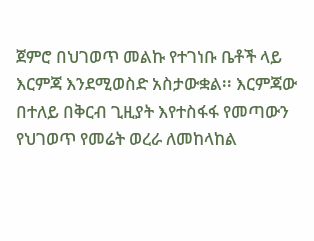ጀምሮ በህገወጥ መልኩ የተገነቡ ቤቶች ላይ እርምጃ እንደሚወስድ አስታውቋል፡፡ እርምጃው በተለይ በቅርብ ጊዚያት እየተስፋፋ የመጣውን የህገወጥ የመሬት ወረራ ለመከላከል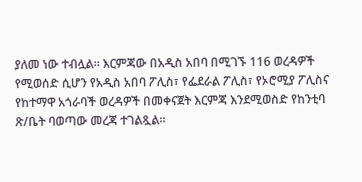ያለመ ነው ተብሏል፡፡ እርምጃው በአዲስ አበባ በሚገኙ 116 ወረዳዎች የሚወሰድ ሲሆን የአዲስ አበባ ፖሊስ፣ የፌደራል ፖሊስ፣ የኦሮሚያ ፖሊስና የከተማዋ አጎራባች ወረዳዎች በመቀናጀት እርምጃ እንደሚወስድ የከንቲባ ጽ/ቤት ባወጣው መረጃ ተገልጿል፡፡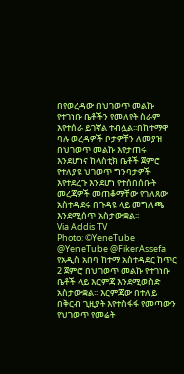በየወረዳው በህገወጥ መልኩ የተገነቡ ቤቶችን የመለየት ስራም እየተሰራ ይገኛል ተብሏል፡፡በከተማዋ ባሉ ወረዳዎች ቦታዎቸን ለመያዝ በህገወጥ መልኩ እየታጠሩ እንደሆነና ከላስቲክ ቤቶች ጀምሮ የተለያዩ ህገወጥ ግንባታዎች እየተደረጉ እንደሆነ የተሰበሰቡት መረጃዎች መጠቆማቸው የገለጸው አስተዳደሩ በጉዳዩ ላይ መግለጫ እንደሚሰጥ አስታውቋል፡፡
Via Addis TV
Photo: ©YeneTube
@YeneTube @FikerAssefa
የአዲስ አበባ ከተማ አስተዳደር ከጥር 2 ጀምሮ በህገወጥ መልኩ የተገነቡ ቤቶች ላይ እርምጃ እንደሚወስድ አስታውቋል፡፡ እርምጃው በተለይ በቅርብ ጊዚያት እየተስፋፋ የመጣውን የህገወጥ የመሬት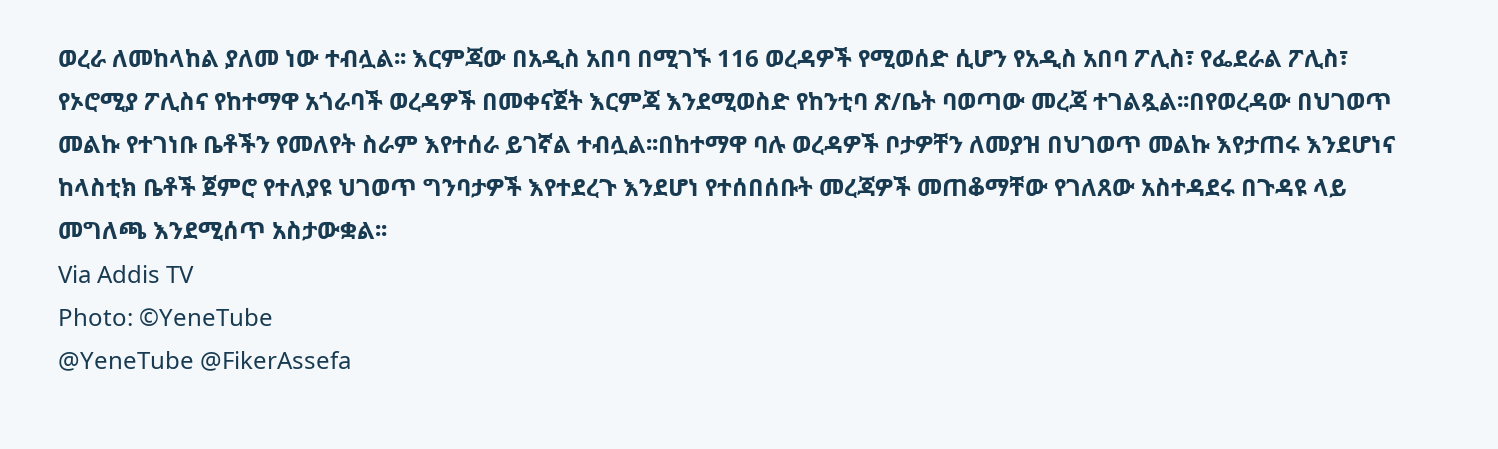ወረራ ለመከላከል ያለመ ነው ተብሏል፡፡ እርምጃው በአዲስ አበባ በሚገኙ 116 ወረዳዎች የሚወሰድ ሲሆን የአዲስ አበባ ፖሊስ፣ የፌደራል ፖሊስ፣ የኦሮሚያ ፖሊስና የከተማዋ አጎራባች ወረዳዎች በመቀናጀት እርምጃ እንደሚወስድ የከንቲባ ጽ/ቤት ባወጣው መረጃ ተገልጿል፡፡በየወረዳው በህገወጥ መልኩ የተገነቡ ቤቶችን የመለየት ስራም እየተሰራ ይገኛል ተብሏል፡፡በከተማዋ ባሉ ወረዳዎች ቦታዎቸን ለመያዝ በህገወጥ መልኩ እየታጠሩ እንደሆነና ከላስቲክ ቤቶች ጀምሮ የተለያዩ ህገወጥ ግንባታዎች እየተደረጉ እንደሆነ የተሰበሰቡት መረጃዎች መጠቆማቸው የገለጸው አስተዳደሩ በጉዳዩ ላይ መግለጫ እንደሚሰጥ አስታውቋል፡፡
Via Addis TV
Photo: ©YeneTube
@YeneTube @FikerAssefa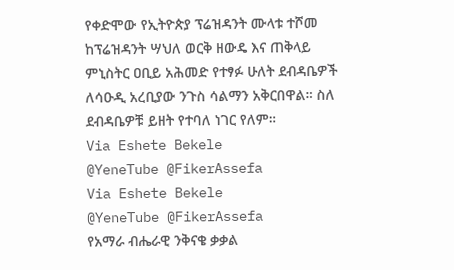የቀድሞው የኢትዮጵያ ፕሬዝዳንት ሙላቱ ተሾመ ከፕሬዝዳንት ሣህለ ወርቅ ዘውዴ እና ጠቅላይ ምኒስትር ዐቢይ አሕመድ የተፃፉ ሁለት ደብዳቤዎች ለሳዑዲ አረቢያው ንጉስ ሳልማን አቅርበዋል። ስለ ደብዳቤዎቹ ይዘት የተባለ ነገር የለም።
Via Eshete Bekele
@YeneTube @FikerAssefa
Via Eshete Bekele
@YeneTube @FikerAssefa
የአማራ ብሔራዊ ንቅናቄ ቃቃል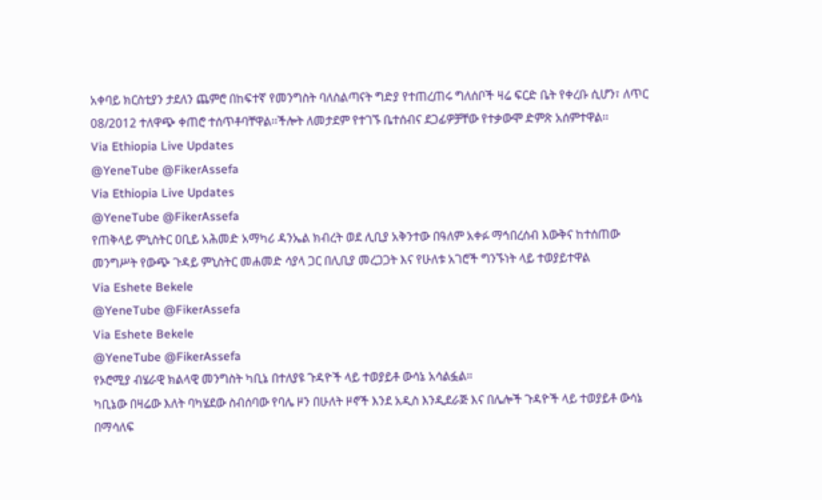አቀባይ ክርስቲያን ታደለን ጨምሮ በከፍተኛ የመንግስት ባለስልጣናት ግድያ የተጠረጠሩ ግለሰቦች ዛሬ ፍርድ ቤት የቀረቡ ሲሆን፣ ለጥር 08/2012 ተለዋጭ ቀጠሮ ተሰጥቶባቸዋል፡፡ችሎት ለመታደም የተገኙ ቤተሰብና ደጋፊዎቻቸው የተቃውሞ ድምጽ አሰምተዋል፡፡
Via Ethiopia Live Updates
@YeneTube @FikerAssefa
Via Ethiopia Live Updates
@YeneTube @FikerAssefa
የጠቅላይ ምኒስትር ዐቢይ አሕመድ አማካሪ ዳንኤል ክብረት ወደ ሊቢያ አቅንተው በዓለም አቀፉ ማኅበረሰብ እውቅና ከተሰጠው መንግሥት የውጭ ጉዳይ ምኒስትር መሐመድ ሳያላ ጋር በሊቢያ መረጋጋት እና የሁለቱ አገሮች ግንኙነት ላይ ተወያይተዋል
Via Eshete Bekele
@YeneTube @FikerAssefa
Via Eshete Bekele
@YeneTube @FikerAssefa
የኦሮሚያ ብሄራዊ ክልላዊ መንግስት ካቢኔ በተለያዩ ጉዳዮች ላይ ተወያይቶ ውሳኔ አሳልፏል።
ካቢኔው በዛሬው እለት ባካሄደው ስብሰባው የባሌ ዞን በሁለት ዞኖች እንደ አዲስ እንዲደራጅ እና በሌሎች ጉዳዮች ላይ ተወያይቶ ውሳኔ በማሳለፍ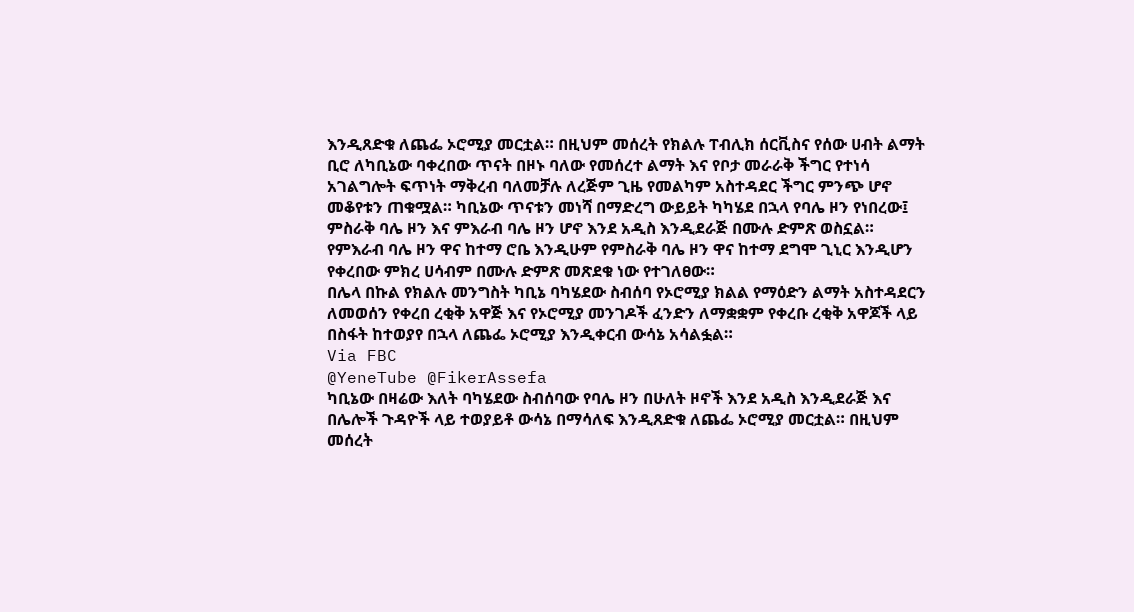እንዲጸድቁ ለጨፌ ኦሮሚያ መርቷል። በዚህም መሰረት የክልሉ ፐብሊክ ሰርቪስና የሰው ሀብት ልማት ቢሮ ለካቢኔው ባቀረበው ጥናት በዞኑ ባለው የመሰረተ ልማት እና የቦታ መራራቅ ችግር የተነሳ አገልግሎት ፍጥነት ማቅረብ ባለመቻሉ ለረጅም ጊዜ የመልካም አስተዳደር ችግር ምንጭ ሆኖ መቆየቱን ጠቁሟል። ካቢኔው ጥናቱን መነሻ በማድረግ ውይይት ካካሄደ በኋላ የባሌ ዞን የነበረው፤ ምስራቅ ባሌ ዞን እና ምእራብ ባሌ ዞን ሆኖ እንደ አዲስ እንዲደራጅ በሙሉ ድምጽ ወስኗል።
የምእራብ ባሌ ዞን ዋና ከተማ ሮቤ እንዲሁም የምስራቅ ባሌ ዞን ዋና ከተማ ደግሞ ጊኒር እንዲሆን የቀረበው ምክረ ሀሳብም በሙሉ ድምጽ መጽደቁ ነው የተገለፀው።
በሌላ በኩል የክልሉ መንግስት ካቢኔ ባካሄደው ስብሰባ የኦሮሚያ ክልል የማዕድን ልማት አስተዳደርን ለመወሰን የቀረበ ረቂቅ አዋጅ እና የኦሮሚያ መንገዶች ፈንድን ለማቋቋም የቀረቡ ረቂቅ አዋጆች ላይ በስፋት ከተወያየ በኋላ ለጨፌ ኦሮሚያ እንዲቀርብ ውሳኔ አሳልፏል።
Via FBC
@YeneTube @FikerAssefa
ካቢኔው በዛሬው እለት ባካሄደው ስብሰባው የባሌ ዞን በሁለት ዞኖች እንደ አዲስ እንዲደራጅ እና በሌሎች ጉዳዮች ላይ ተወያይቶ ውሳኔ በማሳለፍ እንዲጸድቁ ለጨፌ ኦሮሚያ መርቷል። በዚህም መሰረት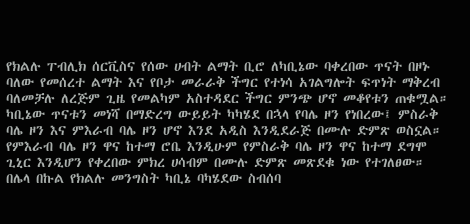የክልሉ ፐብሊክ ሰርቪስና የሰው ሀብት ልማት ቢሮ ለካቢኔው ባቀረበው ጥናት በዞኑ ባለው የመሰረተ ልማት እና የቦታ መራራቅ ችግር የተነሳ አገልግሎት ፍጥነት ማቅረብ ባለመቻሉ ለረጅም ጊዜ የመልካም አስተዳደር ችግር ምንጭ ሆኖ መቆየቱን ጠቁሟል። ካቢኔው ጥናቱን መነሻ በማድረግ ውይይት ካካሄደ በኋላ የባሌ ዞን የነበረው፤ ምስራቅ ባሌ ዞን እና ምእራብ ባሌ ዞን ሆኖ እንደ አዲስ እንዲደራጅ በሙሉ ድምጽ ወስኗል።
የምእራብ ባሌ ዞን ዋና ከተማ ሮቤ እንዲሁም የምስራቅ ባሌ ዞን ዋና ከተማ ደግሞ ጊኒር እንዲሆን የቀረበው ምክረ ሀሳብም በሙሉ ድምጽ መጽደቁ ነው የተገለፀው።
በሌላ በኩል የክልሉ መንግስት ካቢኔ ባካሄደው ስብሰባ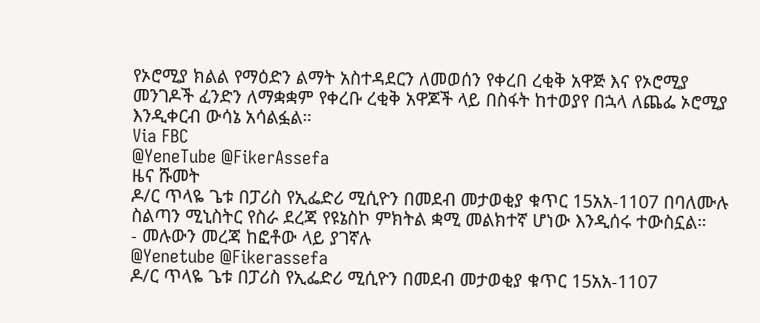የኦሮሚያ ክልል የማዕድን ልማት አስተዳደርን ለመወሰን የቀረበ ረቂቅ አዋጅ እና የኦሮሚያ መንገዶች ፈንድን ለማቋቋም የቀረቡ ረቂቅ አዋጆች ላይ በስፋት ከተወያየ በኋላ ለጨፌ ኦሮሚያ እንዲቀርብ ውሳኔ አሳልፏል።
Via FBC
@YeneTube @FikerAssefa
ዜና ሹመት
ዶ/ር ጥላዬ ጌቱ በፓሪስ የኢፌድሪ ሚሲዮን በመደብ መታወቂያ ቁጥር 15አአ-1107 በባለሙሉ ስልጣን ሚኒስትር የስራ ደረጃ የዩኔስኮ ምክትል ቋሚ መልክተኛ ሆነው እንዲሰሩ ተውስኗል።
- መሉውን መረጃ ከፎቶው ላይ ያገኛሉ
@Yenetube @Fikerassefa
ዶ/ር ጥላዬ ጌቱ በፓሪስ የኢፌድሪ ሚሲዮን በመደብ መታወቂያ ቁጥር 15አአ-1107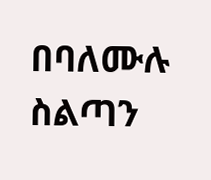በባለሙሉ ስልጣን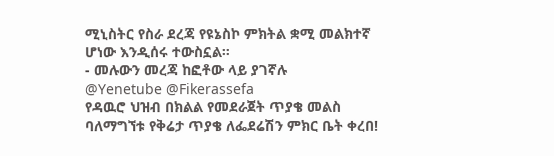ሚኒስትር የስራ ደረጃ የዩኔስኮ ምክትል ቋሚ መልክተኛ ሆነው እንዲሰሩ ተውስኗል።
- መሉውን መረጃ ከፎቶው ላይ ያገኛሉ
@Yenetube @Fikerassefa
የዳዉሮ ህዝብ በክልል የመደራጀት ጥያቄ መልስ ባለማግኘቱ የቅሬታ ጥያቄ ለፌደሬሽን ምክር ቤት ቀረበ!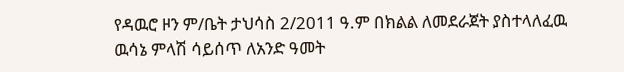የዳዉሮ ዞን ም/ቤት ታህሳስ 2/2011 ዓ.ም በክልል ለመደራጀት ያስተላለፈዉ ዉሳኔ ምላሽ ሳይሰጥ ለአንድ ዓመት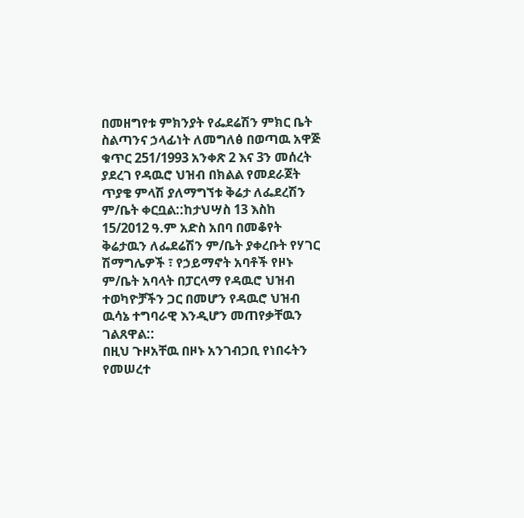በመዘግየቱ ምክንያት የፌደሬሽን ምክር ቤት ስልጣንና ኃላፊነት ለመግለፅ በወጣዉ አዋጅ ቁጥር 251/1993 አንቀጽ 2 እና 3ን መሰረት ያደረገ የዳዉሮ ህዝብ በክልል የመደራጀት ጥያቄ ምላሽ ያለማግኘቱ ቅሬታ ለፌደረሽን ም/ቤት ቀርቧል::ከታህሣስ 13 እስከ 15/2012 ዓ.ም አድስ አበባ በመቆየት ቅሬታዉን ለፌደሬሽን ም/ቤት ያቀረቡት የሃገር ሽማግሌዎች ፣ የኃይማኖት አባቶች የዞኑ ም/ቤት አባላት በፓርላማ የዳዉሮ ህዝብ ተወካዮቻችን ጋር በመሆን የዳዉሮ ህዝብ ዉሳኔ ተግባራዊ እንዲሆን መጠየቃቸዉን ገልጸዋል::
በዚህ ጉዞአቸዉ በዞኑ አንገብጋቢ የነበሩትን የመሠረተ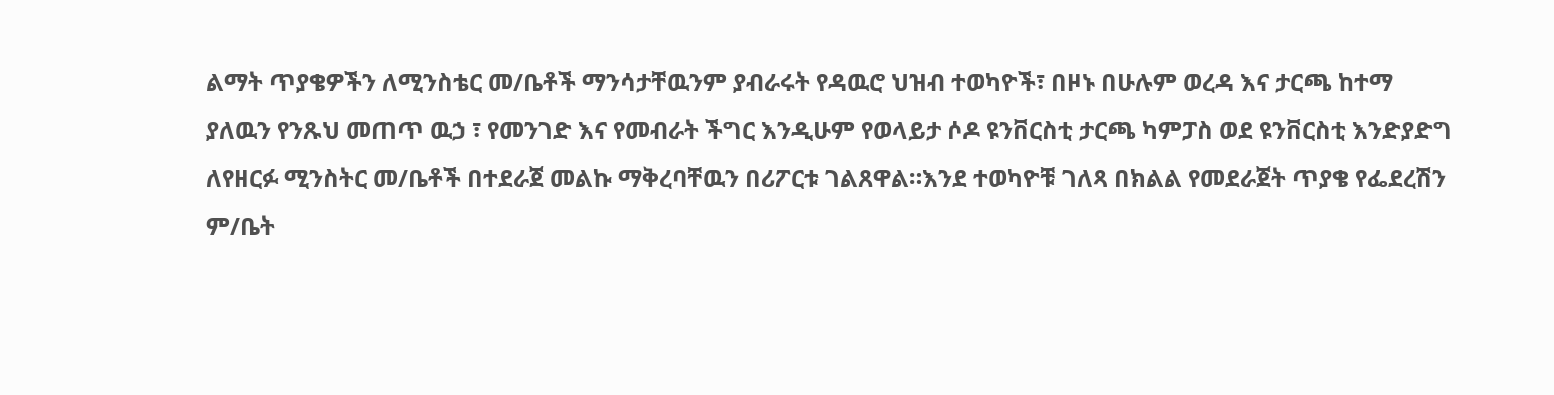ልማት ጥያቄዎችን ለሚንስቴር መ/ቤቶች ማንሳታቸዉንም ያብራሩት የዳዉሮ ህዝብ ተወካዮች፣ በዞኑ በሁሉም ወረዳ እና ታርጫ ከተማ ያለዉን የንጹህ መጠጥ ዉኃ ፣ የመንገድ እና የመብራት ችግር እንዲሁም የወላይታ ሶዶ ዩንቨርስቲ ታርጫ ካምፓስ ወደ ዩንቨርስቲ እንድያድግ ለየዘርፉ ሚንስትር መ/ቤቶች በተደራጀ መልኩ ማቅረባቸዉን በሪፖርቱ ገልጸዋል።እንደ ተወካዮቹ ገለጻ በክልል የመደራጀት ጥያቄ የፌደረሽን ም/ቤት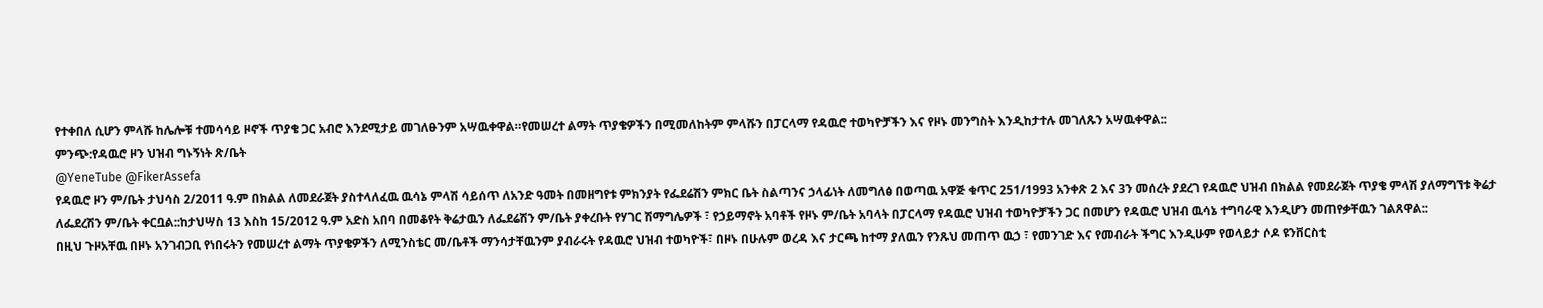የተቀበለ ሲሆን ምላሹ ከሌሎቹ ተመሳሳይ ዞኖች ጥያቄ ጋር አብሮ እንደሚታይ መገለፁንም አሣዉቀዋል።የመሠረተ ልማት ጥያቄዎችን በሚመለከትም ምላሹን በፓርላማ የዳዉሮ ተወካዮቻችን እና የዞኑ መንግስት እንዲከታተሉ መገለጹን አሣዉቀዋል::
ምንጭ:የዳዉሮ ዞን ህዝብ ግኑኝነት ጽ/ቤት
@YeneTube @FikerAssefa
የዳዉሮ ዞን ም/ቤት ታህሳስ 2/2011 ዓ.ም በክልል ለመደራጀት ያስተላለፈዉ ዉሳኔ ምላሽ ሳይሰጥ ለአንድ ዓመት በመዘግየቱ ምክንያት የፌደሬሽን ምክር ቤት ስልጣንና ኃላፊነት ለመግለፅ በወጣዉ አዋጅ ቁጥር 251/1993 አንቀጽ 2 እና 3ን መሰረት ያደረገ የዳዉሮ ህዝብ በክልል የመደራጀት ጥያቄ ምላሽ ያለማግኘቱ ቅሬታ ለፌደረሽን ም/ቤት ቀርቧል::ከታህሣስ 13 እስከ 15/2012 ዓ.ም አድስ አበባ በመቆየት ቅሬታዉን ለፌደሬሽን ም/ቤት ያቀረቡት የሃገር ሽማግሌዎች ፣ የኃይማኖት አባቶች የዞኑ ም/ቤት አባላት በፓርላማ የዳዉሮ ህዝብ ተወካዮቻችን ጋር በመሆን የዳዉሮ ህዝብ ዉሳኔ ተግባራዊ እንዲሆን መጠየቃቸዉን ገልጸዋል::
በዚህ ጉዞአቸዉ በዞኑ አንገብጋቢ የነበሩትን የመሠረተ ልማት ጥያቄዎችን ለሚንስቴር መ/ቤቶች ማንሳታቸዉንም ያብራሩት የዳዉሮ ህዝብ ተወካዮች፣ በዞኑ በሁሉም ወረዳ እና ታርጫ ከተማ ያለዉን የንጹህ መጠጥ ዉኃ ፣ የመንገድ እና የመብራት ችግር እንዲሁም የወላይታ ሶዶ ዩንቨርስቲ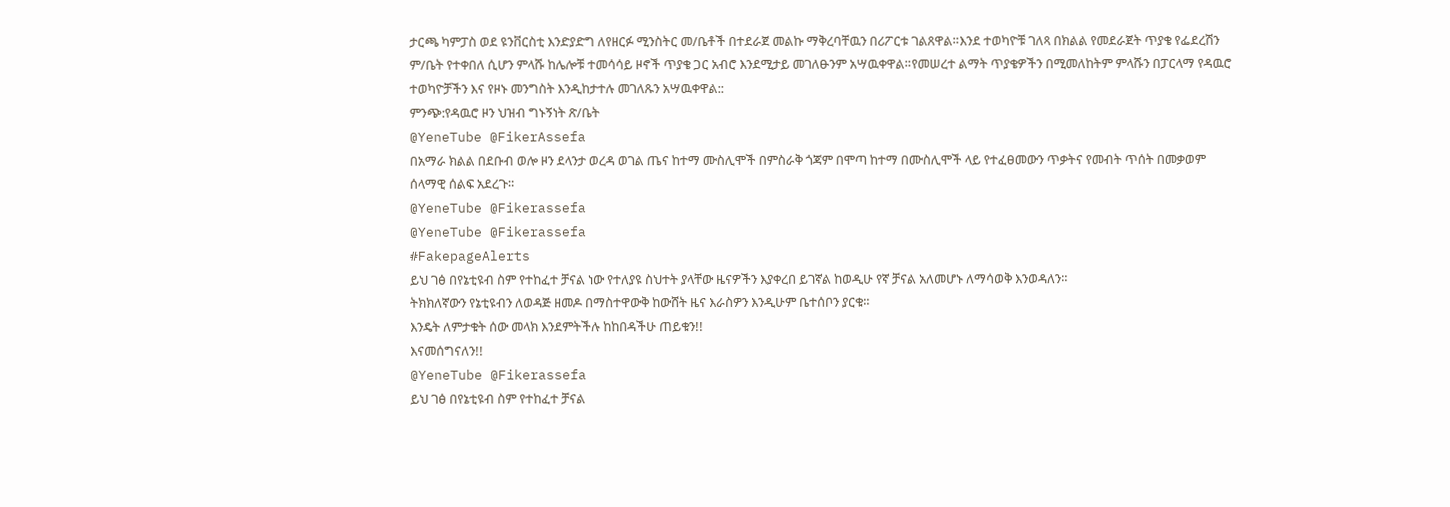ታርጫ ካምፓስ ወደ ዩንቨርስቲ እንድያድግ ለየዘርፉ ሚንስትር መ/ቤቶች በተደራጀ መልኩ ማቅረባቸዉን በሪፖርቱ ገልጸዋል።እንደ ተወካዮቹ ገለጻ በክልል የመደራጀት ጥያቄ የፌደረሽን ም/ቤት የተቀበለ ሲሆን ምላሹ ከሌሎቹ ተመሳሳይ ዞኖች ጥያቄ ጋር አብሮ እንደሚታይ መገለፁንም አሣዉቀዋል።የመሠረተ ልማት ጥያቄዎችን በሚመለከትም ምላሹን በፓርላማ የዳዉሮ ተወካዮቻችን እና የዞኑ መንግስት እንዲከታተሉ መገለጹን አሣዉቀዋል::
ምንጭ:የዳዉሮ ዞን ህዝብ ግኑኝነት ጽ/ቤት
@YeneTube @FikerAssefa
በአማራ ክልል በደቡብ ወሎ ዞን ደላንታ ወረዳ ወገል ጤና ከተማ ሙስሊሞች በምስራቅ ጎጃም በሞጣ ከተማ በሙስሊሞች ላይ የተፈፀመውን ጥቃትና የመብት ጥሰት በመቃወም ሰላማዊ ሰልፍ አደረጉ።
@YeneTube @Fikerassefa
@YeneTube @Fikerassefa
#FakepageAlerts
ይህ ገፅ በየኔቲዩብ ስም የተከፈተ ቻናል ነው የተለያዩ ስህተት ያላቸው ዜናዎችን እያቀረበ ይገኛል ከወዲሁ የኛ ቻናል አለመሆኑ ለማሳወቅ እንወዳለን።
ትክክለኛውን የኔቲዩብን ለወዳጅ ዘመዶ በማስተዋውቅ ከውሸት ዜና እራስዎን እንዲሁም ቤተሰቦን ያርቁ።
እንዴት ለምታቁት ሰው መላክ እንደምትችሉ ከከበዳችሁ ጠይቁን!!
እናመሰግናለን!!
@YeneTube @Fikerassefa
ይህ ገፅ በየኔቲዩብ ስም የተከፈተ ቻናል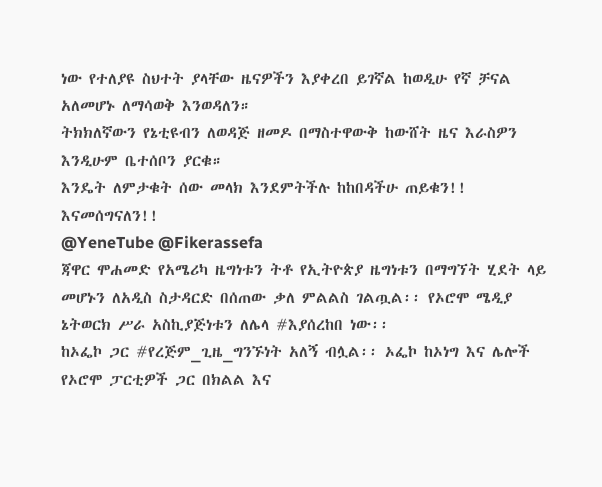ነው የተለያዩ ስህተት ያላቸው ዜናዎችን እያቀረበ ይገኛል ከወዲሁ የኛ ቻናል አለመሆኑ ለማሳወቅ እንወዳለን።
ትክክለኛውን የኔቲዩብን ለወዳጅ ዘመዶ በማስተዋውቅ ከውሸት ዜና እራስዎን እንዲሁም ቤተሰቦን ያርቁ።
እንዴት ለምታቁት ሰው መላክ እንደምትችሉ ከከበዳችሁ ጠይቁን!!
እናመሰግናለን!!
@YeneTube @Fikerassefa
ጃዋር ሞሐመድ የአሜሪካ ዜግነቱን ትቶ የኢትዮጵያ ዜግነቱን በማግኘት ሂደት ላይ መሆኑን ለአዲስ ስታዳርድ በሰጠው ቃለ ምልልስ ገልጧል፡፡ የኦሮሞ ሜዲያ ኔትወርክ ሥራ አስኪያጅነቱን ለሌላ #እያሰረከበ ነው፡፡
ከኦፌኮ ጋር #የረጅም_ጊዜ_ግንኙነት አለኝ ብሏል፡፡ ኦፌኮ ከኦነግ እና ሌሎች የኦሮሞ ፓርቲዎች ጋር በክልል እና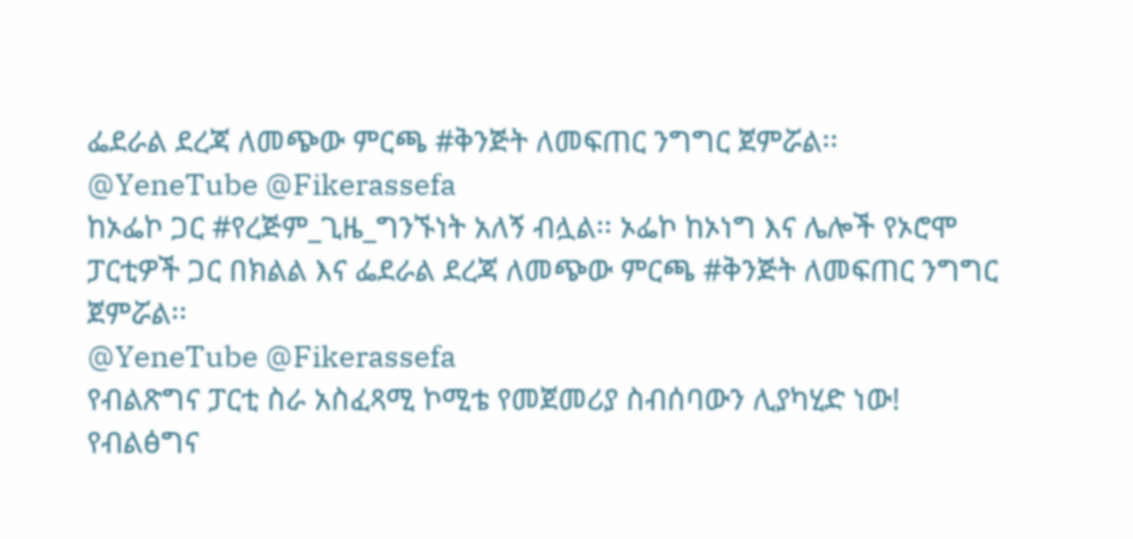ፌደራል ደረጃ ለመጭው ምርጫ #ቅንጅት ለመፍጠር ንግግር ጀምሯል፡፡
@YeneTube @Fikerassefa
ከኦፌኮ ጋር #የረጅም_ጊዜ_ግንኙነት አለኝ ብሏል፡፡ ኦፌኮ ከኦነግ እና ሌሎች የኦሮሞ ፓርቲዎች ጋር በክልል እና ፌደራል ደረጃ ለመጭው ምርጫ #ቅንጅት ለመፍጠር ንግግር ጀምሯል፡፡
@YeneTube @Fikerassefa
የብልጽግና ፓርቲ ስራ አስፈጻሚ ኮሚቴ የመጀመሪያ ስብሰባውን ሊያካሂድ ነው!
የብልፅግና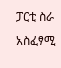ፓርቲ ስራ አስፈፃሚ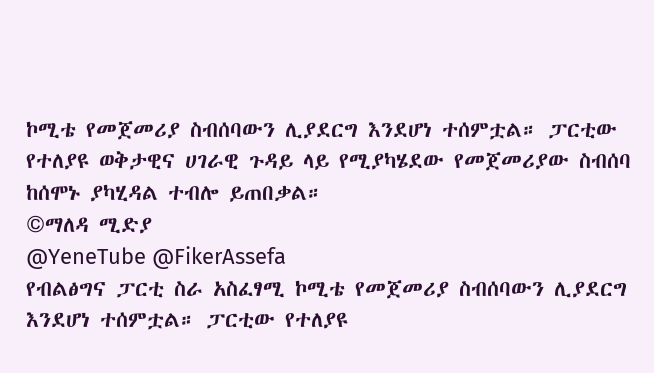ኮሚቴ የመጀመሪያ ስብሰባውን ሊያደርግ እንደሆነ ተሰምቷል። ፓርቲው የተለያዩ ወቅታዊና ሀገራዊ ጉዳይ ላይ የሚያካሄደው የመጀመሪያው ስብሰባ ከሰሞኑ ያካሂዳል ተብሎ ይጠበቃል።
©ማለዳ ሚድያ
@YeneTube @FikerAssefa
የብልፅግና ፓርቲ ስራ አስፈፃሚ ኮሚቴ የመጀመሪያ ስብሰባውን ሊያደርግ እንደሆነ ተሰምቷል። ፓርቲው የተለያዩ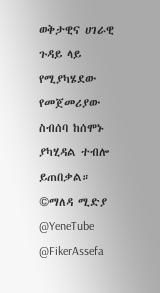ወቅታዊና ሀገራዊ ጉዳይ ላይ የሚያካሄደው የመጀመሪያው ስብሰባ ከሰሞኑ ያካሂዳል ተብሎ ይጠበቃል።
©ማለዳ ሚድያ
@YeneTube @FikerAssefa